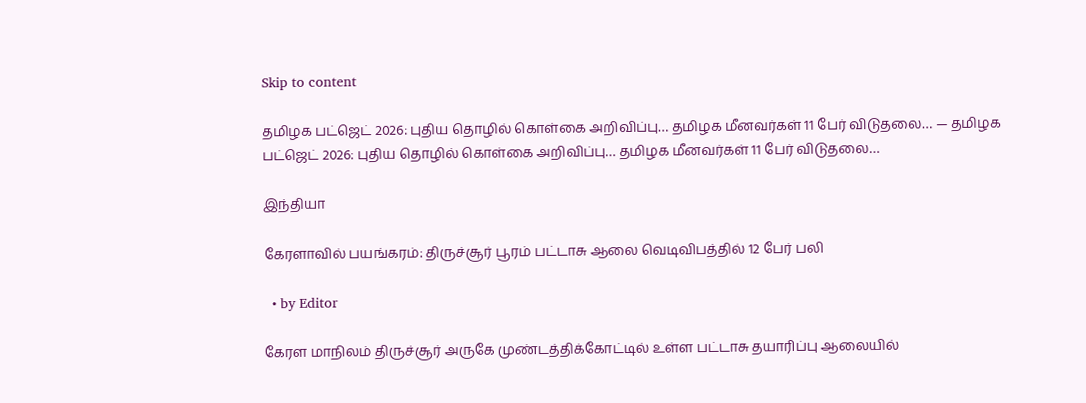Skip to content

தமிழக பட்ஜெட் 2026: புதிய தொழில் கொள்கை அறிவிப்பு… தமிழக மீனவர்கள் 11 பேர் விடுதலை… — தமிழக பட்ஜெட் 2026: புதிய தொழில் கொள்கை அறிவிப்பு… தமிழக மீனவர்கள் 11 பேர் விடுதலை…

இந்தியா

கேரளாவில் பயங்கரம்: திருச்சூர் பூரம் பட்டாசு ஆலை வெடிவிபத்தில் 12 பேர் பலி

  • by Editor

கேரள மாநிலம் திருச்சூர் அருகே முண்டத்திக்கோட்டில் உள்ள பட்டாசு தயாரிப்பு ஆலையில்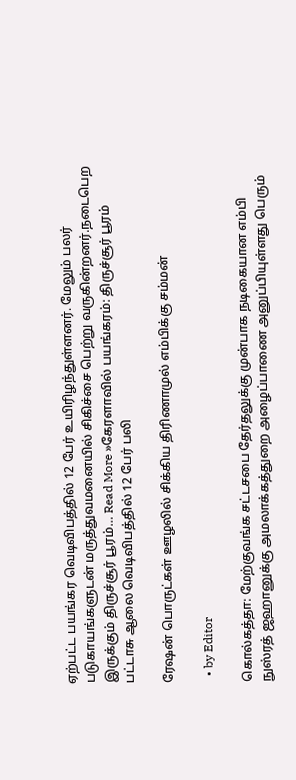ஏற்பட்ட பயங்கர வெடிவிபத்தில் 12 பேர் உயிரிழந்துள்ளனர். மேலும் பலர் படுகாயங்களுடன் மருத்துவமனையில் சிகிச்சை பெற்று வருகின்றனர்.நடைபெற இருக்கும் திருச்சூர் பூரம்… Read More »கேரளாவில் பயங்கரம்: திருச்சூர் பூரம் பட்டாசு ஆலை வெடிவிபத்தில் 12 பேர் பலி

ரேஷன் பொருட்கள் ஊழலில் சிக்கிய திரிணாமுல் எம்பிக்கு சம்மன்

  • by Editor

கொல்கத்தா: மேற்குவங்க சட்டசபை தேர்தலுக்கு முன்பாக நடிகையான எம்பி நுஸ்ரத் ஜஹானுக்கு அமலாக்கத்துறை அழைப்பாணை அனுப்பியுள்ளது பெரும்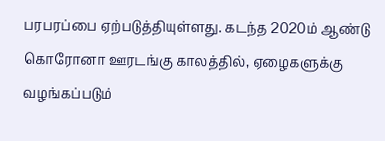பரபரப்பை ஏற்படுத்தியுள்ளது. கடந்த 2020ம் ஆண்டு கொரோனா ஊரடங்கு காலத்தில், ஏழைகளுக்கு வழங்கப்படும்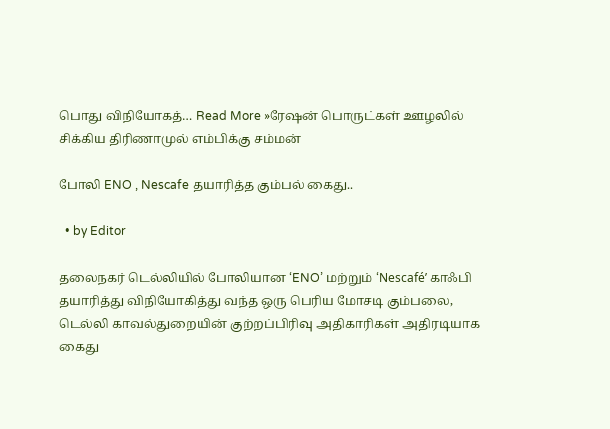பொது விநியோகத்… Read More »ரேஷன் பொருட்கள் ஊழலில் சிக்கிய திரிணாமுல் எம்பிக்கு சம்மன்

போலி ENO , Nescafe தயாரித்த கும்பல் கைது..

  • by Editor

தலைநகர் டெல்லியில் போலியான ‘ENO’ மற்றும் ‘Nescafé’ காஃபி தயாரித்து விநியோகித்து வந்த ஒரு பெரிய மோசடி கும்பலை, டெல்லி காவல்துறையின் குற்றப்பிரிவு அதிகாரிகள் அதிரடியாக கைது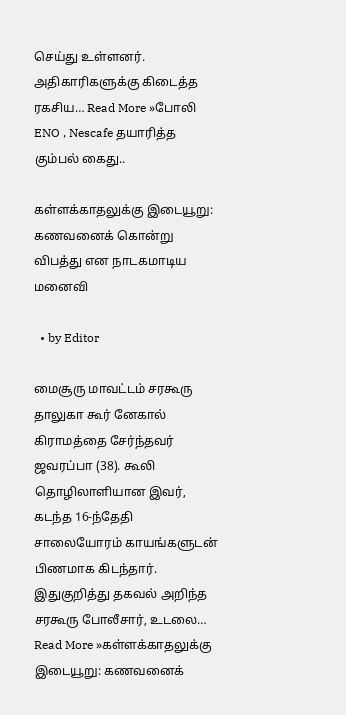செய்து உள்ளனர். அதிகாரிகளுக்கு கிடைத்த ரகசிய… Read More »போலி ENO , Nescafe தயாரித்த கும்பல் கைது..

கள்ளக்காதலுக்கு இடையூறு: கணவனைக் கொன்று விபத்து என நாடகமாடிய மனைவி

  • by Editor

மைசூரு மாவட்டம் சரகூரு தாலுகா கூர் னேகால் கிராமத்தை சேர்ந்தவர் ஜவரப்பா (38). கூலி தொழிலாளியான இவர், கடந்த 16-ந்தேதி சாலையோரம் காயங்களுடன் பிணமாக கிடந்தார். இதுகுறித்து தகவல் அறிந்த சரகூரு போலீசார், உடலை… Read More »கள்ளக்காதலுக்கு இடையூறு: கணவனைக்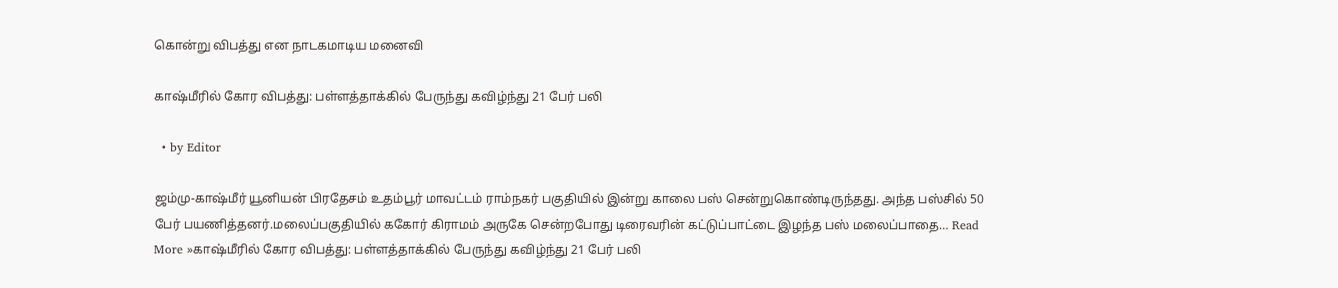கொன்று விபத்து என நாடகமாடிய மனைவி

காஷ்மீரில் கோர விபத்து: பள்ளத்தாக்கில் பேருந்து கவிழ்ந்து 21 பேர் பலி

  • by Editor

ஜம்மு-காஷ்மீர் யூனியன் பிரதேசம் உதம்பூர் மாவட்டம் ராம்நகர் பகுதியில் இன்று காலை பஸ் சென்றுகொண்டிருந்தது. அந்த பஸ்சில் 50 பேர் பயணித்தனர்.மலைப்பகுதியில் ககோர் கிராமம் அருகே சென்றபோது டிரைவரின் கட்டுப்பாட்டை இழந்த பஸ் மலைப்பாதை… Read More »காஷ்மீரில் கோர விபத்து: பள்ளத்தாக்கில் பேருந்து கவிழ்ந்து 21 பேர் பலி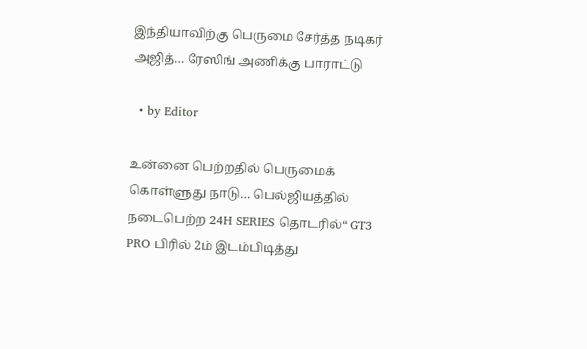இந்தியாவிற்கு பெருமை சேர்த்த நடிகர் அஜித்… ரேஸிங் அணிக்கு பாராட்டு

  • by Editor

உன்னை பெற்றதில் பெருமைக் கொள்ளுது நாடு… பெல்ஜியத்தில் நடைபெற்ற 24H SERIES தொடரில்“ GT3 PRO பிரில் 2ம் இடம்பிடித்து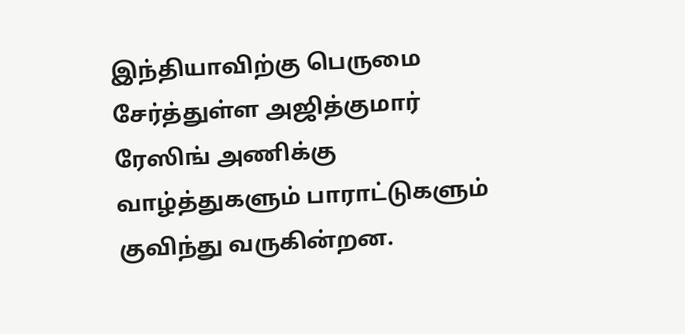இந்தியாவிற்கு பெருமை சேர்த்துள்ள அஜித்குமார் ரேஸிங் அணிக்கு வாழ்த்துகளும் பாராட்டுகளும் குவிந்து வருகின்றன.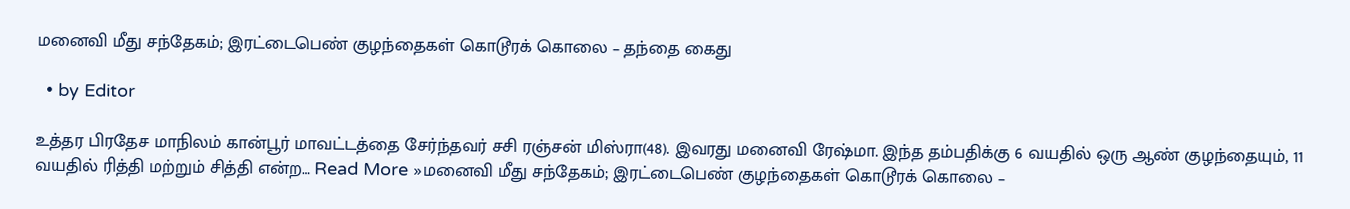மனைவி மீது சந்தேகம்; இரட்டைபெண் குழந்தைகள் கொடூரக் கொலை – தந்தை கைது

  • by Editor

உத்தர பிரதேச மாநிலம் கான்பூர் மாவட்டத்தை சேர்ந்தவர் சசி ரஞ்சன் மிஸ்ரா(48). இவரது மனைவி ரேஷ்மா. இந்த தம்பதிக்கு 6 வயதில் ஒரு ஆண் குழந்தையும், 11 வயதில் ரித்தி மற்றும் சித்தி என்ற… Read More »மனைவி மீது சந்தேகம்; இரட்டைபெண் குழந்தைகள் கொடூரக் கொலை –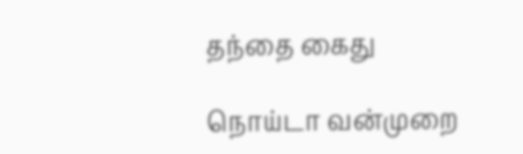தந்தை கைது

நொய்டா வன்முறை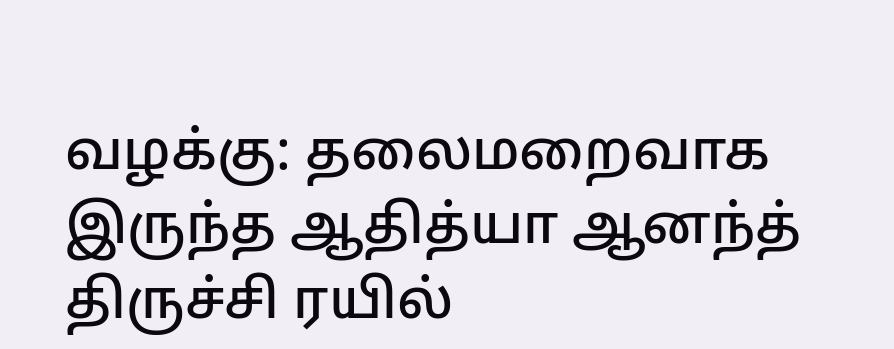வழக்கு: தலைமறைவாக இருந்த ஆதித்யா ஆனந்த் திருச்சி ரயில்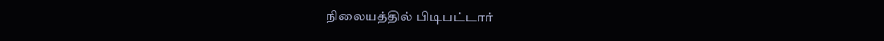நிலையத்தில் பிடிபட்டார்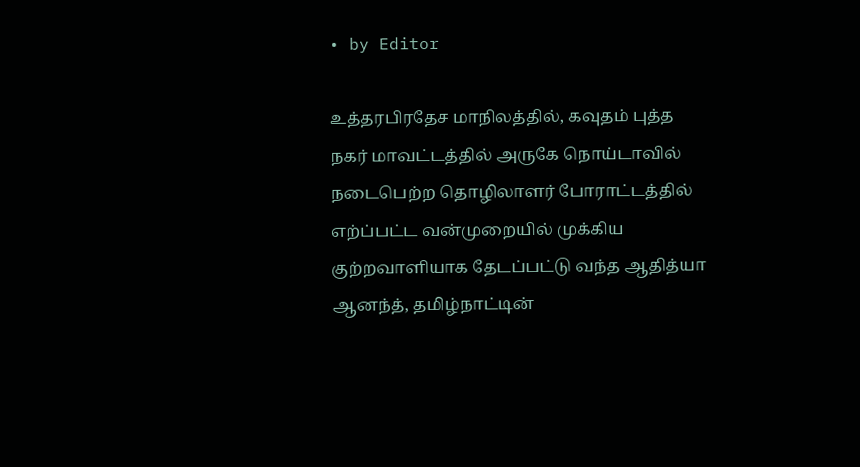• by Editor

உத்தரபிரதேச மாநிலத்தில், கவுதம் புத்த நகர் மாவட்டத்தில் அருகே நொய்டாவில் நடைபெற்ற தொழிலாளர் போராட்டத்தில் எற்ப்பட்ட வன்முறையில் முக்கிய குற்றவாளியாக தேடப்பட்டு வந்த ஆதித்யா ஆனந்த், தமிழ்நாட்டின்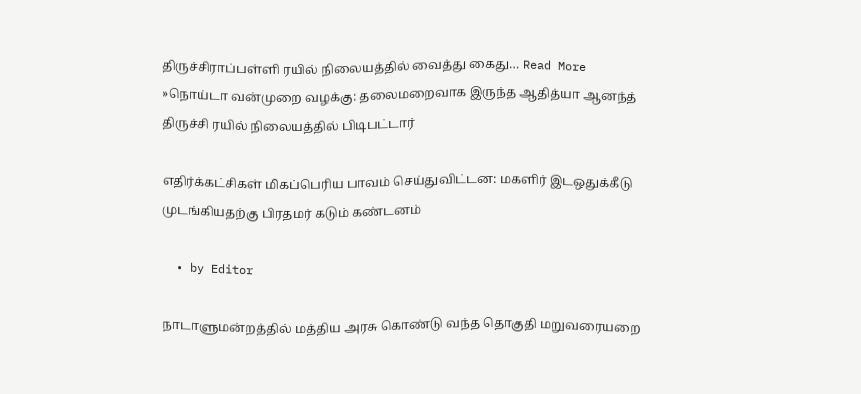திருச்சிராப்பள்ளி ரயில் நிலையத்தில் வைத்து கைது… Read More »நொய்டா வன்முறை வழக்கு: தலைமறைவாக இருந்த ஆதித்யா ஆனந்த் திருச்சி ரயில் நிலையத்தில் பிடிபட்டார்

எதிர்க்கட்சிகள் மிகப்பெரிய பாவம் செய்துவிட்டன: மகளிர் இடஒதுக்கீடு முடங்கியதற்கு பிரதமர் கடும் கண்டனம்

  • by Editor

நாடாளுமன்றத்தில் மத்திய அரசு கொண்டு வந்த தொகுதி மறுவரையறை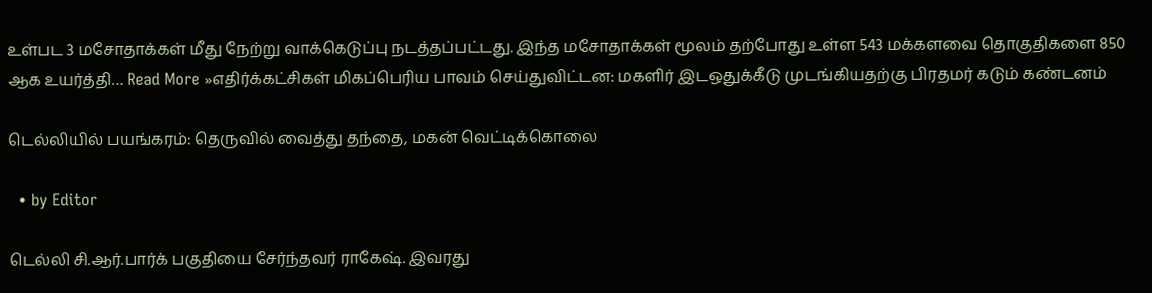உள்பட 3 மசோதாக்கள் மீது நேற்று வாக்கெடுப்பு நடத்தப்பட்டது. இந்த மசோதாக்கள் மூலம் தற்போது உள்ள 543 மக்களவை தொகுதிகளை 850 ஆக உயர்த்தி… Read More »எதிர்க்கட்சிகள் மிகப்பெரிய பாவம் செய்துவிட்டன: மகளிர் இடஒதுக்கீடு முடங்கியதற்கு பிரதமர் கடும் கண்டனம்

டெல்லியில் பயங்கரம்: தெருவில் வைத்து தந்தை, மகன் வெட்டிக்கொலை

  • by Editor

டெல்லி சி.ஆர்.பார்க் பகுதியை சேர்ந்தவர் ராகேஷ். இவரது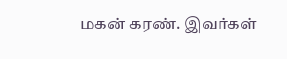மகன் கரண். இவர்கள்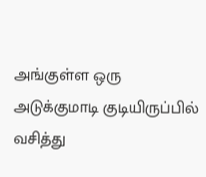அங்குள்ள ஒரு அடுக்குமாடி குடியிருப்பில் வசித்து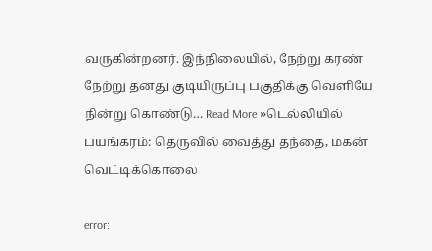வருகின்றனர். இந்நிலையில், நேற்று கரண் நேற்று தனது குடியிருப்பு பகுதிக்கு வெளியே நின்று கொண்டு… Read More »டெல்லியில் பயங்கரம்: தெருவில் வைத்து தந்தை, மகன் வெட்டிக்கொலை

error: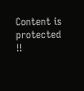Content is protected !!